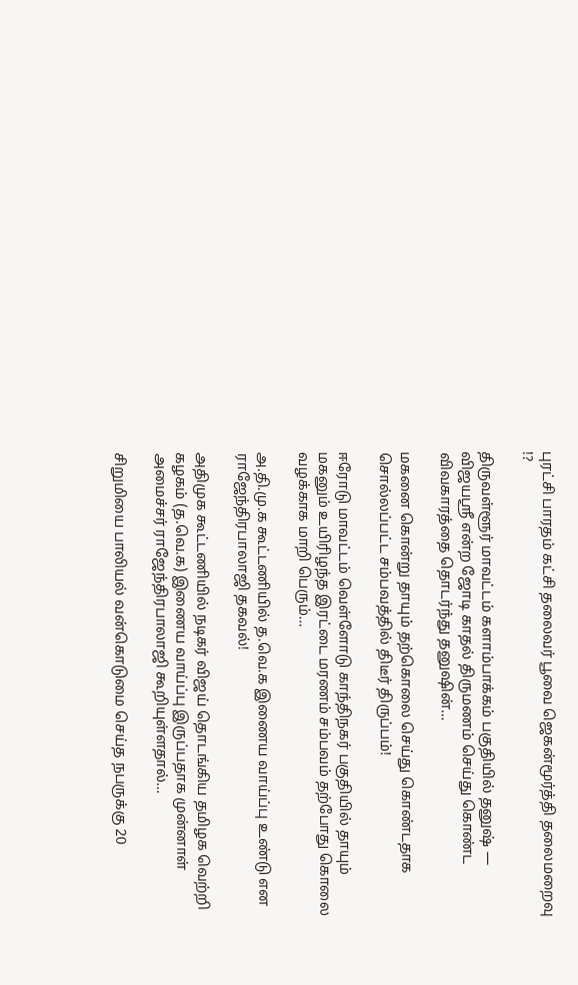புரட்சி பாரதம் கட்சி தலைவர் பூவை ஜெகன்மூர்த்தி தலைமறைவு !?

திருவள்ளூர் மாவட்டம் களாம்பாக்கம் பகுதியில் தனுஷ் — விஜயஸ்ரீ என்ற ஜோடி காதல் திருமணம் செய்து கொண்ட  விவகாரத்தை தொடர்ந்து தனுஷின்…

மகனை கொன்று தாயும் தற்கொலை செய்து கொண்டதாக சொல்லப்பட்ட சம்பவத்தில் திடீர் திருப்பம்!

ஈரோடு மாவட்டம் வெள்ளோடு காந்திநகர் பகுதியில் தாயும் மகனும் உயிரிழந்த இரட்டை மரணம் சம்பவம் தற்போது கொலை வழக்காக மாறி பெரும்…

அ.தி.மு.க கூட்டணியில் த.வெ.க இணைய வாய்ப்பு உண்டு என ராஜேந்திரபாலாஜி தகவல்!

அதிமுக கூட்டணியில் நடிகர் விஜய் தொடங்கிய தமிழக வெற்றி கழகம் (த.வெ.க) இணைய வாய்ப்பு இருப்பதாக முன்னாள் அமைச்சர் ராஜேந்திரபாலாஜி கூறியுள்ளதால்…

சிறுமியை பாலியல் வன்கொடுமை செய்த நபருக்கு 20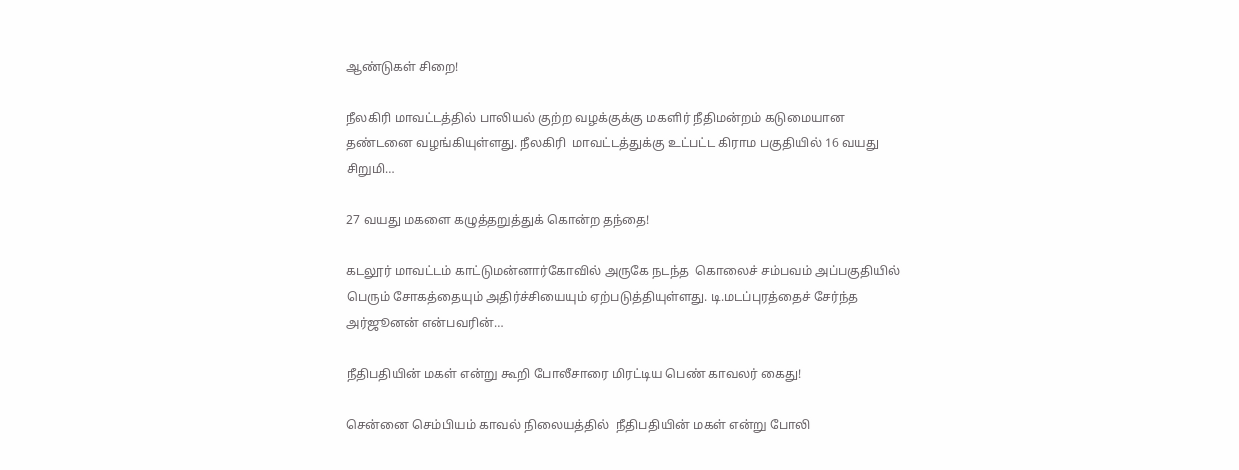ஆண்டுகள் சிறை!

நீலகிரி மாவட்டத்தில் பாலியல் குற்ற வழக்குக்கு மகளிர் நீதிமன்றம் கடுமையான தண்டனை வழங்கியுள்ளது. நீலகிரி  மாவட்டத்துக்கு உட்பட்ட கிராம பகுதியில் 16 வயது சிறுமி…

27 வயது மகளை கழுத்தறுத்துக் கொன்ற தந்தை!

கடலூர் மாவட்டம் காட்டுமன்னார்கோவில் அருகே நடந்த  கொலைச் சம்பவம் அப்பகுதியில் பெரும் சோகத்தையும் அதிர்ச்சியையும் ஏற்படுத்தியுள்ளது. டி.மடப்புரத்தைச் சேர்ந்த அர்ஜூனன் என்பவரின்…

நீதிபதியின் மகள் என்று கூறி போலீசாரை மிரட்டிய பெண் காவலர் கைது!

சென்னை செம்பியம் காவல் நிலையத்தில்  நீதிபதியின் மகள் என்று போலி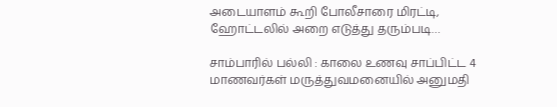அடையாளம் கூறி போலீசாரை மிரட்டி, ஹோட்டலில் அறை எடுத்து தரும்படி…

சாம்பாரில் பல்லி : காலை உணவு சாப்பிட்ட 4 மாணவர்கள் மருத்துவமனையில் அனுமதி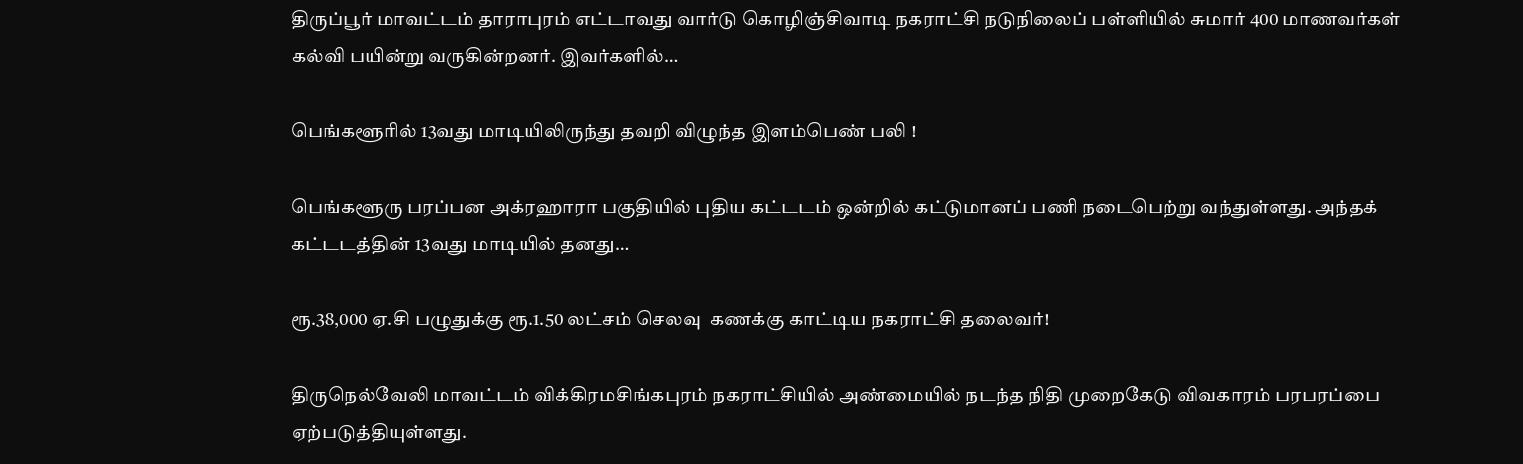திருப்பூர் மாவட்டம் தாராபுரம் எட்டாவது வார்டு கொழிஞ்சிவாடி நகராட்சி நடுநிலைப் பள்ளியில் சுமார் 400 மாணவர்கள் கல்வி பயின்று வருகின்றனர். இவர்களில்…

பெங்களூரில் 13வது மாடியிலிருந்து தவறி விழுந்த இளம்பெண் பலி !

பெங்களூரு பரப்பன அக்ரஹாரா பகுதியில் புதிய கட்டடம் ஒன்றில் கட்டுமானப் பணி நடைபெற்று வந்துள்ளது. அந்தக் கட்டடத்தின் 13வது மாடியில் தனது…

ரூ.38,000 ஏ.சி பழுதுக்கு ரூ.1.50 லட்சம் செலவு  கணக்கு காட்டிய நகராட்சி தலைவர்!

திருநெல்வேலி மாவட்டம் விக்கிரமசிங்கபுரம் நகராட்சியில் அண்மையில் நடந்த நிதி முறைகேடு விவகாரம் பரபரப்பை ஏற்படுத்தியுள்ளது.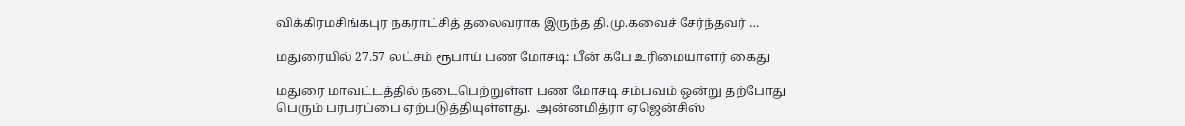விக்கிரமசிங்கபுர நகராட்சித் தலைவராக இருந்த தி.மு.கவைச் சேர்ந்தவர் …

மதுரையில் 27.57 லட்சம் ரூபாய் பண மோசடி: பீன் கபே உரிமையாளர் கைது

மதுரை மாவட்டத்தில் நடைபெற்றுள்ள பண மோசடி சம்பவம் ஒன்று தற்போது பெரும் பரபரப்பை ஏற்படுத்தியுள்ளது.  அன்னமித்ரா ஏஜென்சிஸ்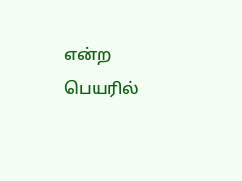என்ற பெயரில்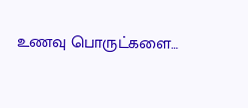உணவு பொருட்களை…